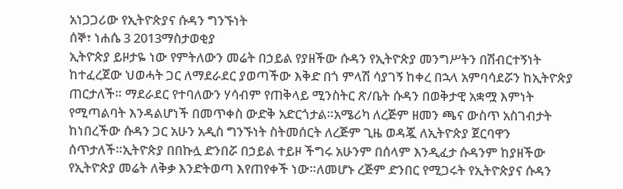አነጋጋሪው የኢትዮጵያና ሱዳን ግንኙነት
ሰኞ፣ ነሐሴ 3 2013ማስታወቂያ
ኢትዮጵያ ይዞታዬ ነው የምትለውን መሬት በኃይል የያዘችው ሱዳን የኢትዮጵያ መንግሥትን በሽብርተኝነት ከተፈረጀው ህወሓት ጋር ለማደራደር ያወጣችው እቅድ በጎ ምላሽ ሳያገኝ ከቀረ በኋላ አምባሳደሯን ከኢትዮጵያ ጠርታለች። ማደራደር የተባለውን ሃሳብም የጠቅላይ ሚንስትር ጽ/ቤት ሱዳን በወቅታዊ አቋሟ እምነት የሚጣልባት እንዳልሆነች በመጥቀስ ውድቅ አድርጎታል።አሜሪካ ለረጅም ዘመን ጫና ውስጥ አስገብታት ከነበረችው ሱዳን ጋር አሁን አዲስ ግንኙነት ስትመሰርት ለረጅም ጊዜ ወዳጇ ለኢትዮጵያ ጀርባዋን ሰጥታለች።ኢትዮጵያ በበኩሏ ድንበሯ በኃይል ተይዞ ችግሩ አሁንም በሰላም እንዲፈታ ሱዳንም ከያዘችው የኢትዮጵያ መሬት ለቅቃ እንድትወጣ እየጠየቀች ነው።ለመሆኑ ረጅም ድንበር የሚጋሩት የኢትዮጵያና ሱዳን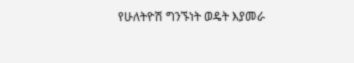የሁለትዮሽ ግንኙነት ወዴት እያመራ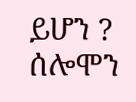ይሆን ? ሰሎሞን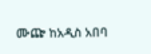ሙጬ ከአዲስ አበባ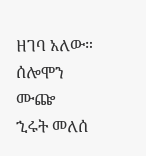ዘገባ አለው።
ሰሎሞን ሙጬ
ኂሩት መለሰ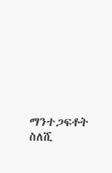ማንተጋፍቶት ስለሺ